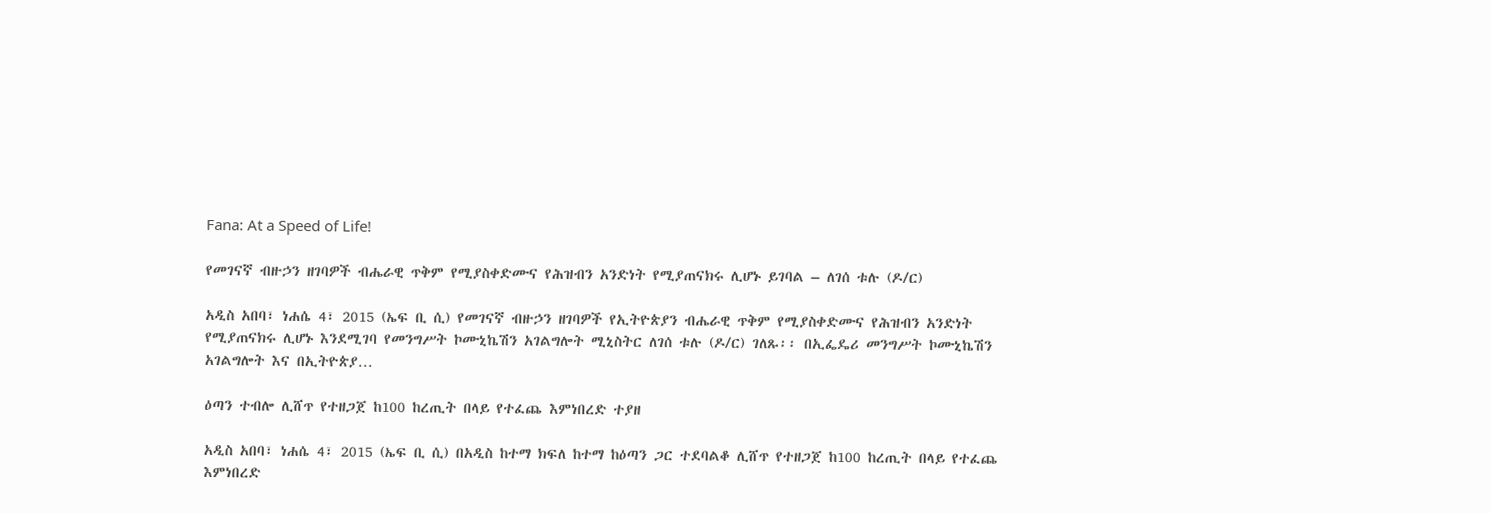Fana: At a Speed of Life!

የመገናኛ ብዙኃን ዘገባዎች ብሔራዊ ጥቅም የሚያስቀድሙና የሕዝብን አንድነት የሚያጠናክሩ ሊሆኑ ይገባል – ለገሰ ቱሉ (ዶ/ር)

አዲስ አበባ፣ ነሐሴ 4፣ 2015 (ኤፍ ቢ ሲ) የመገናኛ ብዙኃን ዘገባዎች የኢትዮጵያን ብሔራዊ ጥቅም የሚያስቀድሙና የሕዝብን አንድነት የሚያጠናክሩ ሊሆኑ እንደሚገባ የመንግሥት ኮሙኒኬሽን አገልግሎት ሚኒስትር ለገሰ ቱሉ (ዶ/ር) ገለጹ፡፡ በኢፌዴሪ መንግሥት ኮሙኒኬሽን አገልግሎት እና በኢትዮጵያ…

ዕጣን ተብሎ ሊሸጥ የተዘጋጀ ከ100 ከረጢት በላይ የተፈጨ እምነበረድ ተያዘ

አዲስ አበባ፣ ነሐሴ 4፣ 2015 (ኤፍ ቢ ሲ) በአዲስ ከተማ ክፍለ ከተማ ከዕጣን ጋር ተደባልቆ ሊሸጥ የተዘጋጀ ከ100 ከረጢት በላይ የተፈጨ እምነበረድ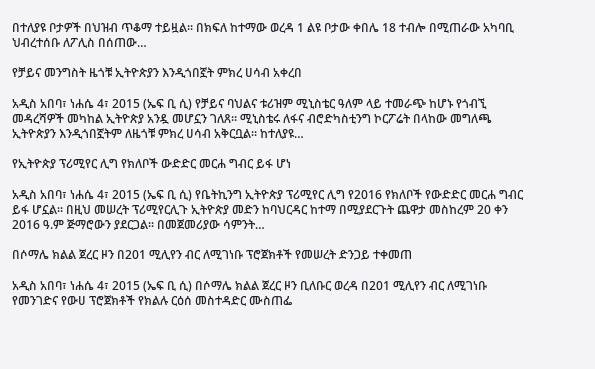በተለያዩ ቦታዎች በህዝብ ጥቆማ ተይዟል። በክፍለ ከተማው ወረዳ 1 ልዩ ቦታው ቀበሌ 18 ተብሎ በሚጠራው አካባቢ ህብረተሰቡ ለፖሊስ በሰጠው…

የቻይና መንግስት ዜጎቹ ኢትዮጵያን እንዲጎበኟት ምክረ ሀሳብ አቀረበ

አዲስ አበባ፣ ነሐሴ 4፣ 2015 (ኤፍ ቢ ሲ) የቻይና ባህልና ቱሪዝም ሚኒስቴር ዓለም ላይ ተመራጭ ከሆኑ የጎብኚ መዳረሻዎች መካከል ኢትዮጵያ አንዷ መሆኗን ገለጸ። ሚኒስቴሩ ለፋና ብሮድካስቲንግ ኮርፖሬት በላከው መግለጫ ኢትዮጵያን እንዲጎበኟትም ለዜጎቹ ምክረ ሀሳብ አቅርቧል። ከተለያዩ…

የኢትዮጵያ ፕሪሚየር ሊግ የክለቦች ውድድር መርሐ ግብር ይፋ ሆነ

አዲስ አበባ፣ ነሐሴ 4፣ 2015 (ኤፍ ቢ ሲ) የቤትኪንግ ኢትዮጵያ ፕሪሚየር ሊግ የ2016 የክለቦች የውድድር መርሐ ግብር ይፋ ሆኗል። በዚህ መሠረት ፕሪሚየርሊጉ ኢትዮጵያ መድን ከባህርዳር ከተማ በሚያደርጉት ጨዋታ መስከረም 20 ቀን 2016 ዓ.ም ጅማሮውን ያደርጋል፡፡ በመጀመሪያው ሳምንት…

በሶማሌ ክልል ጀረር ዞን በ201 ሚሊየን ብር ለሚገነቡ ፕሮጀክቶች የመሠረት ድንጋይ ተቀመጠ

አዲስ አበባ፣ ነሐሴ 4፣ 2015 (ኤፍ ቢ ሲ) በሶማሌ ክልል ጀረር ዞን ቢለቡር ወረዳ በ201 ሚሊየን ብር ለሚገነቡ የመንገድና የውሀ ፕሮጀክቶች የክልሉ ርዕሰ መስተዳድር ሙስጠፌ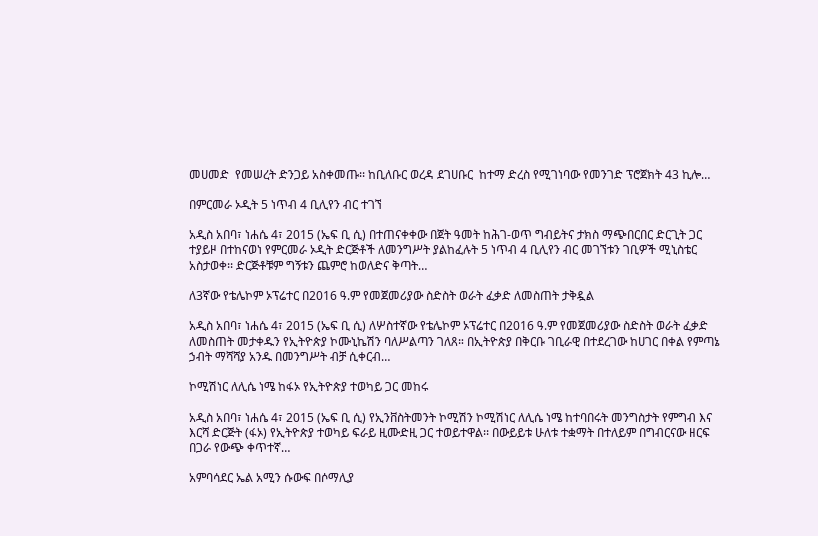መሀመድ  የመሠረት ድንጋይ አስቀመጡ፡፡ ከቢለቡር ወረዳ ደገሀቡር  ከተማ ድረስ የሚገነባው የመንገድ ፕሮጀክት 43 ኪሎ…

በምርመራ ኦዲት 5 ነጥብ 4 ቢሊየን ብር ተገኘ

አዲስ አበባ፣ ነሐሴ 4፣ 2015 (ኤፍ ቢ ሲ) በተጠናቀቀው በጀት ዓመት ከሕገ-ወጥ ግብይትና ታክስ ማጭበርበር ድርጊት ጋር ተያይዞ በተከናወነ የምርመራ ኦዲት ድርጅቶች ለመንግሥት ያልከፈሉት 5 ነጥብ 4 ቢሊየን ብር መገኘቱን ገቢዎች ሚኒስቴር አስታወቀ፡፡ ድርጅቶቹም ግኝቱን ጨምሮ ከወለድና ቅጣት…

ለ3ኛው የቴሌኮም ኦፕሬተር በ2016 ዓ.ም የመጀመሪያው ስድስት ወራት ፈቃድ ለመስጠት ታቅዷል

አዲስ አበባ፣ ነሐሴ 4፣ 2015 (ኤፍ ቢ ሲ) ለሦስተኛው የቴሌኮም ኦፕሬተር በ2016 ዓ.ም የመጀመሪያው ስድስት ወራት ፈቃድ ለመስጠት መታቀዱን የኢትዮጵያ ኮሙኒኬሽን ባለሥልጣን ገለጸ። በኢትዮጵያ በቅርቡ ገቢራዊ በተደረገው ከሀገር በቀል የምጣኔ ኃብት ማሻሻያ አንዱ በመንግሥት ብቻ ሲቀርብ…

ኮሚሽነር ለሊሴ ነሜ ከፋኦ የኢትዮጵያ ተወካይ ጋር መከሩ

አዲስ አበባ፣ ነሐሴ 4፣ 2015 (ኤፍ ቢ ሲ) የኢንቨስትመንት ኮሚሽን ኮሚሽነር ለሊሴ ነሜ ከተባበሩት መንግስታት የምግብ እና እርሻ ድርጅት (ፋኦ) የኢትዮጵያ ተወካይ ፍራይ ዚሙድዚ ጋር ተወይተዋል፡፡ በውይይቱ ሁለቱ ተቋማት በተለይም በግብርናው ዘርፍ በጋራ የውጭ ቀጥተኛ…

አምባሳደር ኤል አሚን ሱውፍ በሶማሊያ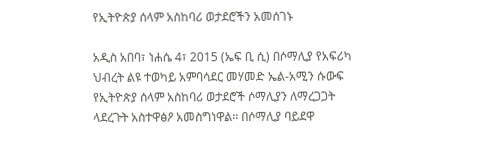የኢትዮጵያ ሰላም አስከባሪ ወታደሮችን አመሰገኑ

አዲስ አበባ፣ ነሐሴ 4፣ 2015 (ኤፍ ቢ ሲ) በሶማሊያ የአፍሪካ ህብረት ልዩ ተወካይ አምባሳደር መሃመድ ኤል-አሚን ሱውፍ የኢትዮጵያ ሰላም አስከባሪ ወታደሮች ሶማሊያን ለማረጋጋት ላደረጉት አስተዋፅዖ አመስግነዋል፡፡ በሶማሊያ ባይደዋ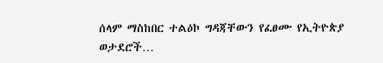ሰላም ማስከበር ተልዕኮ ግዳጃቸውን የፈፀሙ የኢትዮጵያ ወታደሮች…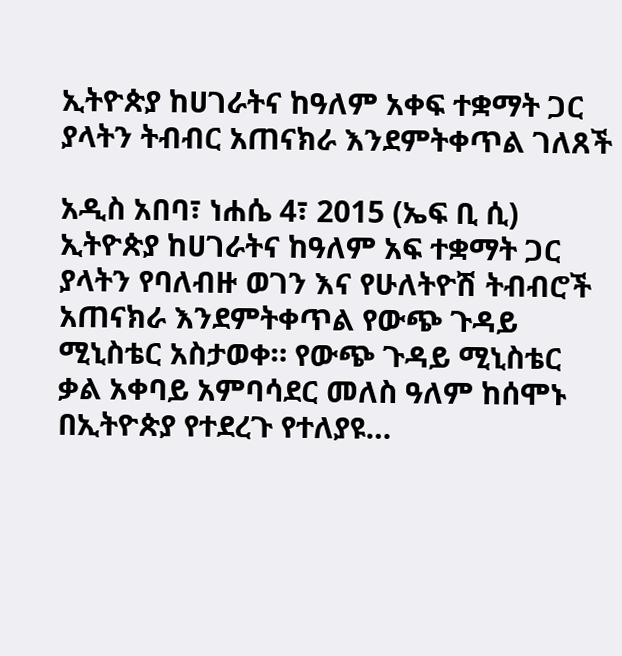ኢትዮጵያ ከሀገራትና ከዓለም አቀፍ ተቋማት ጋር ያላትን ትብብር አጠናክራ እንደምትቀጥል ገለጸች

አዲስ አበባ፣ ነሐሴ 4፣ 2015 (ኤፍ ቢ ሲ) ኢትዮጵያ ከሀገራትና ከዓለም አፍ ተቋማት ጋር ያላትን የባለብዙ ወገን እና የሁለትዮሽ ትብብሮች አጠናክራ እንደምትቀጥል የውጭ ጉዳይ ሚኒስቴር አስታወቀ። የውጭ ጉዳይ ሚኒስቴር ቃል አቀባይ አምባሳደር መለስ ዓለም ከሰሞኑ በኢትዮጵያ የተደረጉ የተለያዩ…